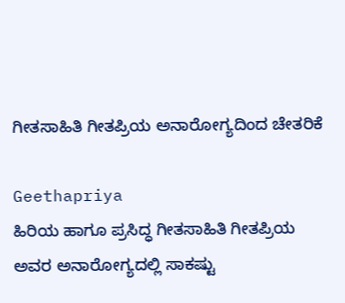ಗೀತಸಾಹಿತಿ ಗೀತಪ್ರಿಯ ಅನಾರೋಗ್ಯದಿಂದ ಚೇತರಿಕೆ

Geethapriya
ಹಿರಿಯ ಹಾಗೂ ಪ್ರಸಿದ್ಧ ಗೀತಸಾಹಿತಿ ಗೀತಪ್ರಿಯ ಅವರ ಅನಾರೋಗ್ಯದಲ್ಲಿ ಸಾಕಷ್ಟು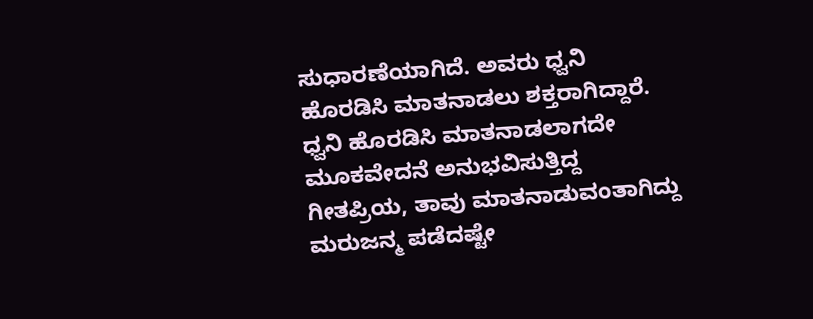ಸುಧಾರಣೆಯಾಗಿದೆ. ಅವರು ಧ್ವನಿ ಹೊರಡಿಸಿ ಮಾತನಾಡಲು ಶಕ್ತರಾಗಿದ್ದಾರೆ. ಧ್ವನಿ ಹೊರಡಿಸಿ ಮಾತನಾಡಲಾಗದೇ ಮೂಕವೇದನೆ ಅನುಭವಿಸುತ್ತಿದ್ದ ಗೀತಪ್ರಿಯ, ತಾವು ಮಾತನಾಡುವಂತಾಗಿದ್ದು ಮರುಜನ್ಮ ಪಡೆದಷ್ಟೇ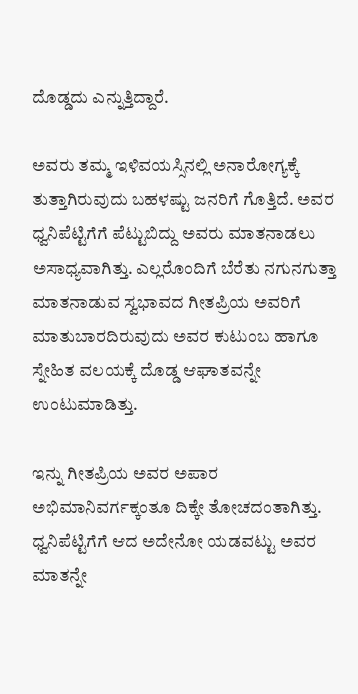ದೊಡ್ಡದು ಎನ್ನುತ್ತಿದ್ದಾರೆ.

ಅವರು ತಮ್ಮ ಇಳಿವಯಸ್ಸಿನಲ್ಲಿ ಅನಾರೋಗ್ಯಕ್ಕೆ ತುತ್ತಾಗಿರುವುದು ಬಹಳಷ್ಟು ಜನರಿಗೆ ಗೊತ್ತಿದೆ. ಅವರ ಧ್ವನಿಪೆಟ್ಟಿಗೆಗೆ ಪೆಟ್ಟುಬಿದ್ದು ಅವರು ಮಾತನಾಡಲು ಅಸಾಧ್ಯವಾಗಿತ್ತು. ಎಲ್ಲರೊಂದಿಗೆ ಬೆರೆತು ನಗುನಗುತ್ತಾ ಮಾತನಾಡುವ ಸ್ವಭಾವದ ಗೀತಪ್ರಿಯ ಅವರಿಗೆ ಮಾತುಬಾರದಿರುವುದು ಅವರ ಕುಟುಂಬ ಹಾಗೂ ಸ್ನೇಹಿತ ವಲಯಕ್ಕೆ ದೊಡ್ಡ ಆಘಾತವನ್ನೇ ಉಂಟುಮಾಡಿತ್ತು.

ಇನ್ನು ಗೀತಪ್ರಿಯ ಅವರ ಅಪಾರ ಅಭಿಮಾನಿವರ್ಗಕ್ಕಂತೂ ದಿಕ್ಕೇ ತೋಚದಂತಾಗಿತ್ತು. ಧ್ವನಿಪೆಟ್ಟಿಗೆಗೆ ಆದ ಅದೇನೋ ಯಡವಟ್ಟು ಅವರ ಮಾತನ್ನೇ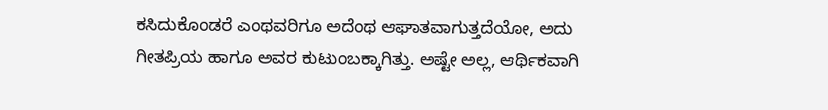ಕಸಿದುಕೊಂಡರೆ ಎಂಥವರಿಗೂ ಅದೆಂಥ ಆಘಾತವಾಗುತ್ತದೆಯೋ, ಅದು ಗೀತಪ್ರಿಯ ಹಾಗೂ ಅವರ ಕುಟುಂಬಕ್ಕಾಗಿತ್ತು. ಅಷ್ಟೇ ಅಲ್ಲ, ಆರ್ಥಿಕವಾಗಿ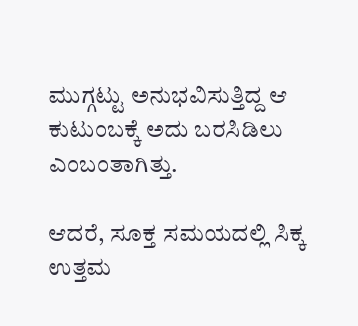ಮುಗ್ಗಟ್ಟು ಅನುಭವಿಸುತ್ತಿದ್ದ ಆ ಕುಟುಂಬಕ್ಕೆ ಅದು ಬರಸಿಡಿಲು ಎಂಬಂತಾಗಿತ್ತು.

ಆದರೆ, ಸೂಕ್ತ ಸಮಯದಲ್ಲಿ ಸಿಕ್ಕ ಉತ್ತಮ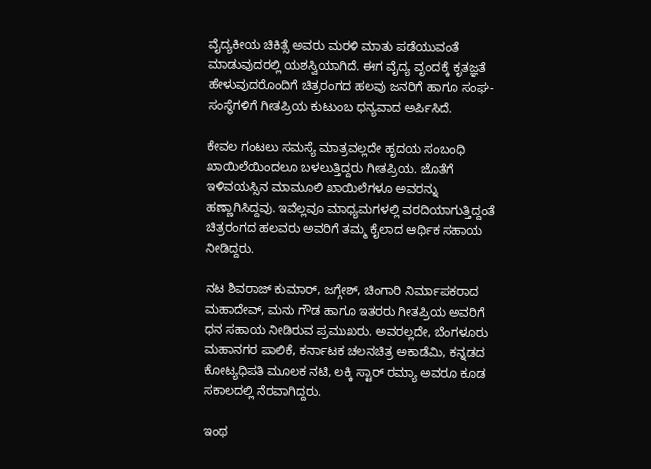ವೈದ್ಯಕೀಯ ಚಿಕಿತ್ಸೆ ಅವರು ಮರಳಿ ಮಾತು ಪಡೆಯುವಂತೆ ಮಾಡುವುದರಲ್ಲಿ ಯಶಸ್ವಿಯಾಗಿದೆ. ಈಗ ವೈದ್ಯ ವೃಂದಕ್ಕೆ ಕೃತಜ್ಞತೆ ಹೇಳುವುದರೊಂದಿಗೆ ಚಿತ್ರರಂಗದ ಹಲವು ಜನರಿಗೆ ಹಾಗೂ ಸಂಘ-ಸಂಸ್ಥೆಗಳಿಗೆ ಗೀತಪ್ರಿಯ ಕುಟುಂಬ ಧನ್ಯವಾದ ಅರ್ಪಿಸಿದೆ.

ಕೇವಲ ಗಂಟಲು ಸಮಸ್ಯೆ ಮಾತ್ರವಲ್ಲದೇ ಹೃದಯ ಸಂಬಂಧಿ ಖಾಯಿಲೆಯಿಂದಲೂ ಬಳಲುತ್ತಿದ್ದರು ಗೀತಪ್ರಿಯ. ಜೊತೆಗೆ ಇಳಿವಯಸ್ಸಿನ ಮಾಮೂಲಿ ಖಾಯಿಲೆಗಳೂ ಅವರನ್ನು ಹಣ್ಣಾಗಿಸಿದ್ದವು. ಇವೆಲ್ಲವೂ ಮಾಧ್ಯಮಗಳಲ್ಲಿ ವರದಿಯಾಗುತ್ತಿದ್ದಂತೆ ಚಿತ್ರರಂಗದ ಹಲವರು ಅವರಿಗೆ ತಮ್ಮ ಕೈಲಾದ ಆರ್ಥಿಕ ಸಹಾಯ ನೀಡಿದ್ದರು.

ನಟ ಶಿವರಾಜ್ ಕುಮಾರ್, ಜಗ್ಗೇಶ್, ಚಿಂಗಾರಿ ನಿರ್ಮಾಪಕರಾದ ಮಹಾದೇವ್, ಮನು ಗೌಡ ಹಾಗೂ ಇತರರು ಗೀತಪ್ರಿಯ ಅವರಿಗೆ ಧನ ಸಹಾಯ ನೀಡಿರುವ ಪ್ರಮುಖರು. ಅವರಲ್ಲದೇ, ಬೆಂಗಳೂರು ಮಹಾನಗರ ಪಾಲಿಕೆ, ಕರ್ನಾಟಕ ಚಲನಚಿತ್ರ ಅಕಾಡೆಮಿ, ಕನ್ನಡದ ಕೋಟ್ಯಧಿಪತಿ ಮೂಲಕ ನಟಿ, ಲಕ್ಕಿ ಸ್ಟಾರ್ ರಮ್ಯಾ ಅವರೂ ಕೂಡ ಸಕಾಲದಲ್ಲಿ ನೆರವಾಗಿದ್ದರು.

ಇಂಥ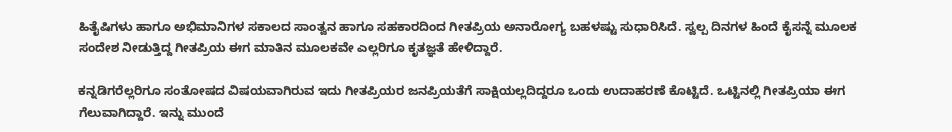ಹಿತೈಷಿಗಳು ಹಾಗೂ ಅಭಿಮಾನಿಗಳ ಸಕಾಲದ ಸಾಂತ್ವನ ಹಾಗೂ ಸಹಕಾರದಿಂದ ಗೀತಪ್ರಿಯ ಅನಾರೋಗ್ಯ ಬಹಳಷ್ಟು ಸುಧಾರಿಸಿದೆ. ಸ್ವಲ್ಪ ದಿನಗಳ ಹಿಂದೆ ಕೈಸನ್ನೆ ಮೂಲಕ ಸಂದೇಶ ನೀಡುತ್ತಿದ್ದ ಗೀತಪ್ರಿಯ ಈಗ ಮಾತಿನ ಮೂಲಕವೇ ಎಲ್ಲರಿಗೂ ಕೃತಜ್ಞತೆ ಹೇಳಿದ್ದಾರೆ.

ಕನ್ನಡಿಗರೆಲ್ಲರಿಗೂ ಸಂತೋಷದ ವಿಷಯವಾಗಿರುವ ಇದು ಗೀತಪ್ರಿಯರ ಜನಪ್ರಿಯತೆಗೆ ಸಾಕ್ಷಿಯಲ್ಲದಿದ್ದರೂ ಒಂದು ಉದಾಹರಣೆ ಕೊಟ್ಟಿದೆ. ಒಟ್ಟಿನಲ್ಲಿ ಗೀತಪ್ರಿಯಾ ಈಗ ಗೆಲುವಾಗಿದ್ದಾರೆ. ಇನ್ನು ಮುಂದೆ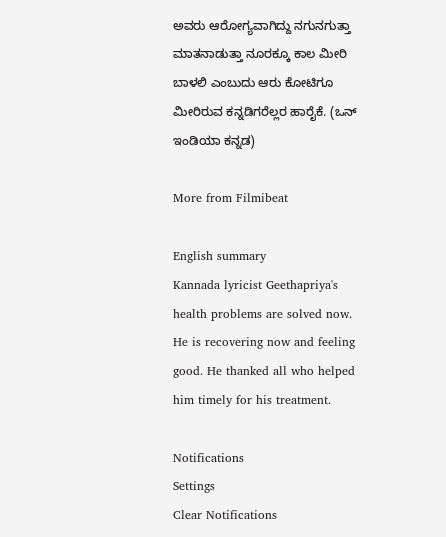ಅವರು ಆರೋಗ್ಯವಾಗಿದ್ದು ನಗುನಗುತ್ತಾ ಮಾತನಾಡುತ್ತಾ ನೂರಕ್ಕೂ ಕಾಲ ಮೀರಿ ಬಾಳಲಿ ಎಂಬುದು ಆರು ಕೋಟಿಗೂ ಮೀರಿರುವ ಕನ್ನಡಿಗರೆಲ್ಲರ ಹಾರೈಕೆ. (ಒನ್ ಇಂಡಿಯಾ ಕನ್ನಡ)

More from Filmibeat

English summary
Kannada lyricist Geethapriya's health problems are solved now. He is recovering now and feeling good. He thanked all who helped him timely for his treatment.

Notifications
Settings
Clear Notifications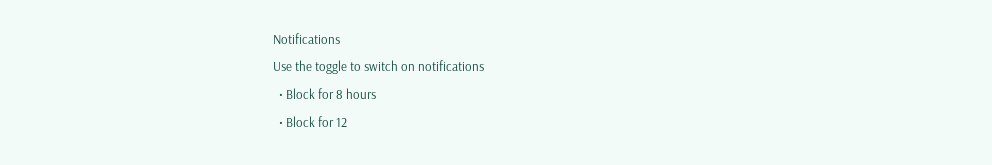Notifications
Use the toggle to switch on notifications
  • Block for 8 hours
  • Block for 12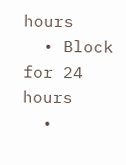hours
  • Block for 24 hours
  •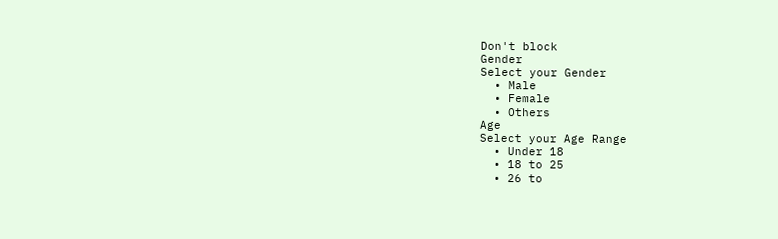Don't block
Gender
Select your Gender
  • Male
  • Female
  • Others
Age
Select your Age Range
  • Under 18
  • 18 to 25
  • 26 to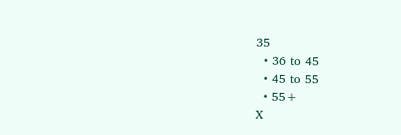35
  • 36 to 45
  • 45 to 55
  • 55+
X